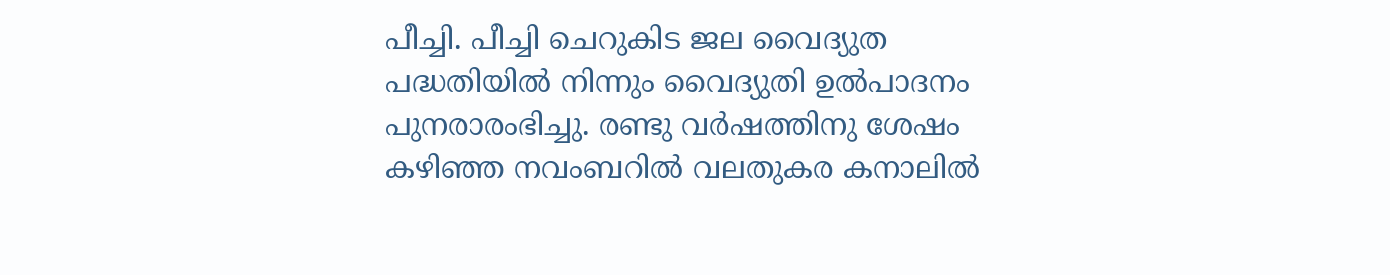പീച്ചി. പീച്ചി ചെറുകിട ജല വൈദ്യുത പദ്ധതിയിൽ നിന്നും വൈദ്യുതി ഉൽപാദനം പുനരാരംഭിച്ചു. രണ്ടു വർഷത്തിനു ശേഷം കഴിഞ്ഞ നവംബറിൽ വലതുകര കനാലിൽ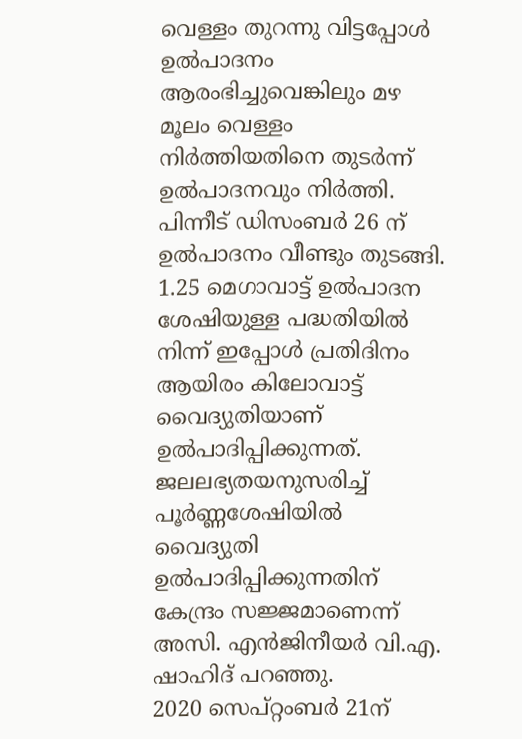വെള്ളം തുറന്നു വിട്ടപ്പോൾ ഉൽപാദനം ആരംഭിച്ചുവെങ്കിലും മഴ മൂലം വെള്ളം നിർത്തിയതിനെ തുടർന്ന് ഉൽപാദനവും നിർത്തി. പിന്നീട് ഡിസംബർ 26 ന് ഉൽപാദനം വീണ്ടും തുടങ്ങി. 1.25 മെഗാവാട്ട് ഉൽപാദന ശേഷിയുള്ള പദ്ധതിയിൽ നിന്ന് ഇപ്പോൾ പ്രതിദിനം ആയിരം കിലോവാട്ട് വൈദ്യുതിയാണ് ഉൽപാദിപ്പിക്കുന്നത്. ജലലഭ്യതയനുസരിച്ച് പൂർണ്ണശേഷിയിൽ വൈദ്യുതി ഉൽപാദിപ്പിക്കുന്നതിന് കേന്ദ്രം സജ്ജമാണെന്ന് അസി. എൻജിനീയർ വി.എ. ഷാഹിദ് പറഞ്ഞു.
2020 സെപ്റ്റംബർ 21ന്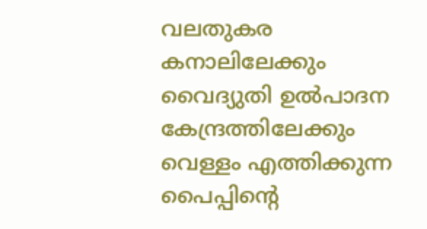വലതുകര കനാലിലേക്കും വൈദ്യുതി ഉൽപാദന കേന്ദ്രത്തിലേക്കും വെള്ളം എത്തിക്കുന്ന പൈപ്പിന്റെ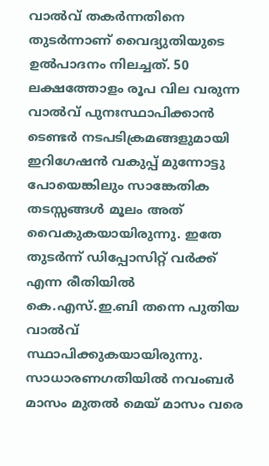വാൽവ് തകർന്നതിനെ തുടർന്നാണ് വൈദ്യുതിയുടെ ഉൽപാദനം നിലച്ചത്. 50 ലക്ഷത്തോളം രൂപ വില വരുന്ന വാൽവ് പുനഃസ്ഥാപിക്കാൻ ടെണ്ടർ നടപടിക്രമങ്ങളുമായി ഇറിഗേഷൻ വകുപ്പ് മുന്നോട്ടു പോയെങ്കിലും സാങ്കേതിക തടസ്സങ്ങൾ മൂലം അത് വൈകുകയായിരുന്നു. ഇതേ തുടർന്ന് ഡിപ്പോസിറ്റ് വർക്ക് എന്ന രീതിയിൽ കെ.എസ്.ഇ.ബി തന്നെ പുതിയ വാൽവ് സ്ഥാപിക്കുകയായിരുന്നു. സാധാരണഗതിയിൽ നവംബർ മാസം മുതൽ മെയ് മാസം വരെ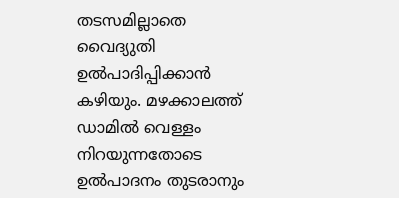തടസമില്ലാതെ വൈദ്യുതി ഉൽപാദിപ്പിക്കാൻ കഴിയും. മഴക്കാലത്ത് ഡാമിൽ വെള്ളം നിറയുന്നതോടെ ഉൽപാദനം തുടരാനും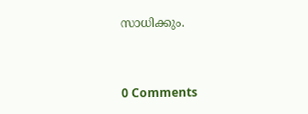സാധിക്കും.


0 Comments